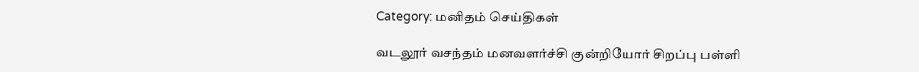Category: மனிதம் செய்திகள்

வடலூர் வசந்தம் மனவளர்ச்சி குன்றியோர் சிறப்பு பள்ளி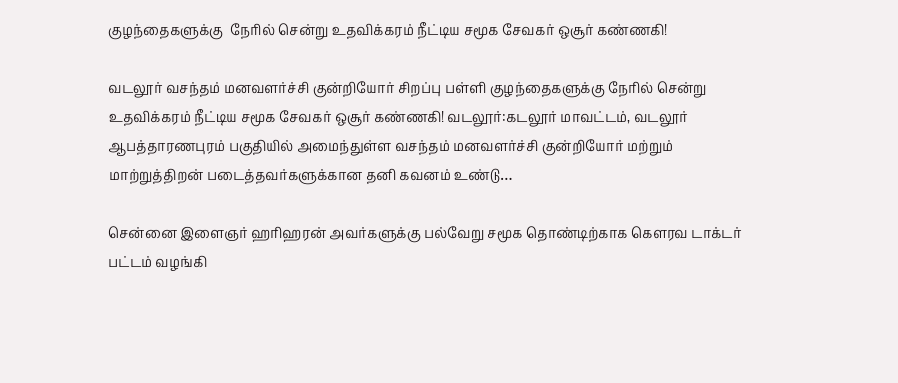குழந்தைகளுக்கு  நேரில் சென்று உதவிக்கரம் நீட்டிய சமூக சேவகர் ஒசூர் கண்ணகி!

வடலூர் வசந்தம் மனவளர்ச்சி குன்றியோர் சிறப்பு பள்ளி குழந்தைகளுக்கு நேரில் சென்று உதவிக்கரம் நீட்டிய சமூக சேவகர் ஒசூர் கண்ணகி! வடலூர்:கடலூர் மாவட்டம், வடலூர் ஆபத்தாரணபுரம் பகுதியில் அமைந்துள்ள வசந்தம் மனவளர்ச்சி குன்றியோர் மற்றும் மாற்றுத்திறன் படைத்தவர்களுக்கான தனி கவனம் உண்டு…

சென்னை இளைஞர் ஹரிஹரன் அவர்களுக்கு பல்வேறு சமூக தொண்டிற்காக கௌரவ டாக்டர் பட்டம் வழங்கி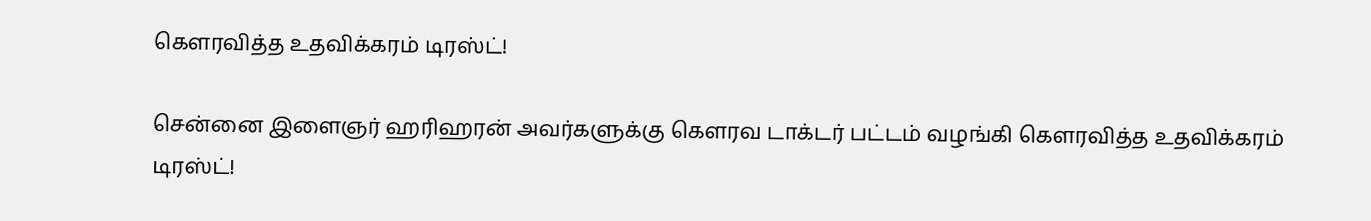கௌரவித்த உதவிக்கரம் டிரஸ்ட்!

சென்னை இளைஞர் ஹரிஹரன் அவர்களுக்கு கௌரவ டாக்டர் பட்டம் வழங்கி கௌரவித்த உதவிக்கரம் டிரஸ்ட்!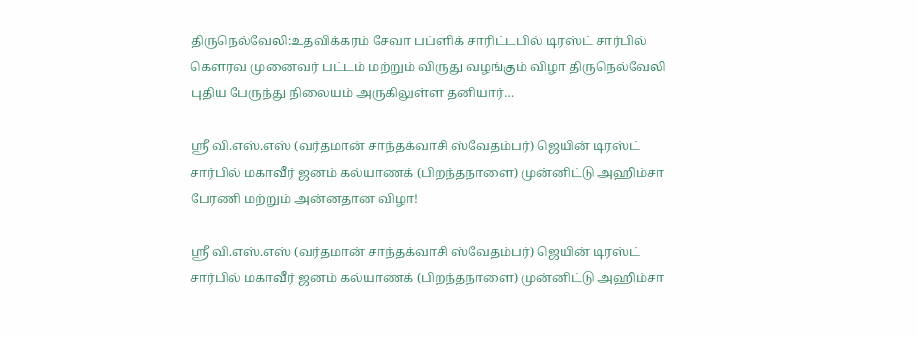திருநெல்வேலி:உதவிக்கரம் சேவா பப்ளிக் சாரிட்டபில் டிரஸ்ட் சார்பில் கெளரவ முனைவர் பட்டம் மற்றும் விருது வழங்கும் விழா திருநெல்வேலி புதிய பேருந்து நிலையம் அருகிலுள்ள தனியார்…

ஸ்ரீ வி.எஸ்.எஸ் (வர்தமான் சாந்தக்வாசி ஸ்வேதம்பர்) ஜெயின் டிரஸ்ட் சார்பில் மகாவீர் ஜனம் கல்யாணக் (பிறந்தநாளை) முன்னிட்டு அஹிம்சா பேரணி மற்றும் அன்னதான விழா!

ஸ்ரீ வி.எஸ்.எஸ் (வர்தமான் சாந்தக்வாசி ஸ்வேதம்பர்) ஜெயின் டிரஸ்ட் சார்பில் மகாவீர் ஜனம் கல்யாணக் (பிறந்தநாளை) முன்னிட்டு அஹிம்சா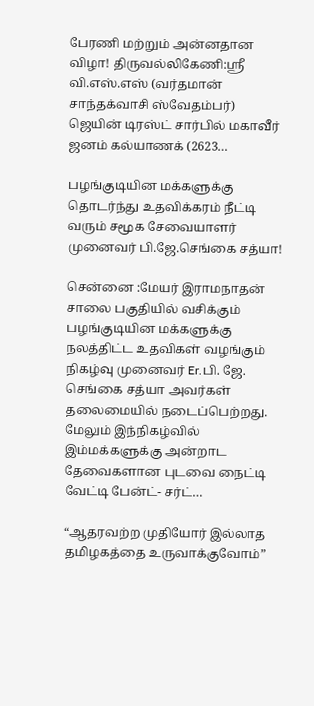பேரணி மற்றும் அன்னதான விழா! திருவல்லிகேணி:ஸ்ரீ வி.எஸ்.எஸ் (வர்தமான் சாந்தக்வாசி ஸ்வேதம்பர்) ஜெயின் டிரஸ்ட் சார்பில் மகாவீர் ஜனம் கல்யாணக் (2623…

பழங்குடியின மக்களுக்கு தொடர்ந்து உதவிக்கரம் நீட்டி வரும் சமூக சேவையாளர் முனைவர் பி.ஜே.செங்கை சத்யா!

சென்னை :மேயர் இராமநாதன் சாலை பகுதியில் வசிக்கும் பழங்குடியின மக்களுக்கு நலத்திட்ட உதவிகள் வழங்கும் நிகழ்வு முனைவர் Er.பி. ஜே. செங்கை சத்யா அவர்கள் தலைமையில் நடைப்பெற்றது. மேலும் இந்நிகழ்வில் இம்மக்களுக்கு அன்றாட தேவைகளான புடவை நைட்டி வேட்டி பேன்ட்- சர்ட்…

“ஆதரவற்ற முதியோர் இல்லாத தமிழகத்தை உருவாக்குவோம்”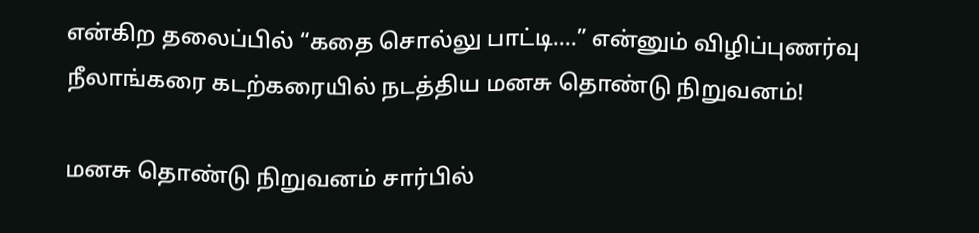என்கிற தலைப்பில் “கதை சொல்லு பாட்டி….” என்னும் விழிப்புணர்வு நீலாங்கரை கடற்கரையில் நடத்திய மனசு தொண்டு நிறுவனம்!

மனசு தொண்டு நிறுவனம் சார்பில்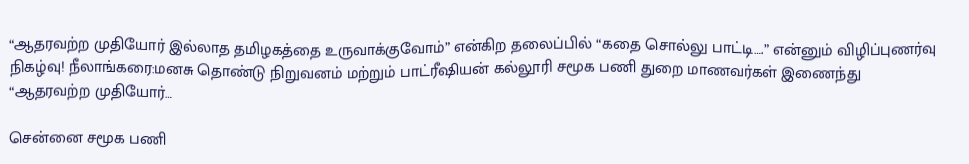“ஆதரவற்ற முதியோர் இல்லாத தமிழகத்தை உருவாக்குவோம்” என்கிற தலைப்பில் “கதை சொல்லு பாட்டி….” என்னும் விழிப்புணர்வு நிகழ்வு! நீலாங்கரை:மனசு தொண்டு நிறுவனம் மற்றும் பாட்ரீஷியன் கல்லூரி சமூக பணி துறை மாணவர்கள் இணைந்து “ஆதரவற்ற முதியோர்…

சென்னை சமூக பணி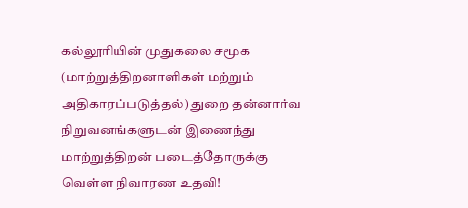கல்லூரியின் முதுகலை சமூக (மாற்றுத்திறனாளிகள் மற்றும் அதிகாரப்படுத்தல்) துறை தன்னார்வ நிறுவனங்களுடன் இணைந்து மாற்றுத்திறன் படைத்தோருக்கு வெள்ள நிவாரண உதவி!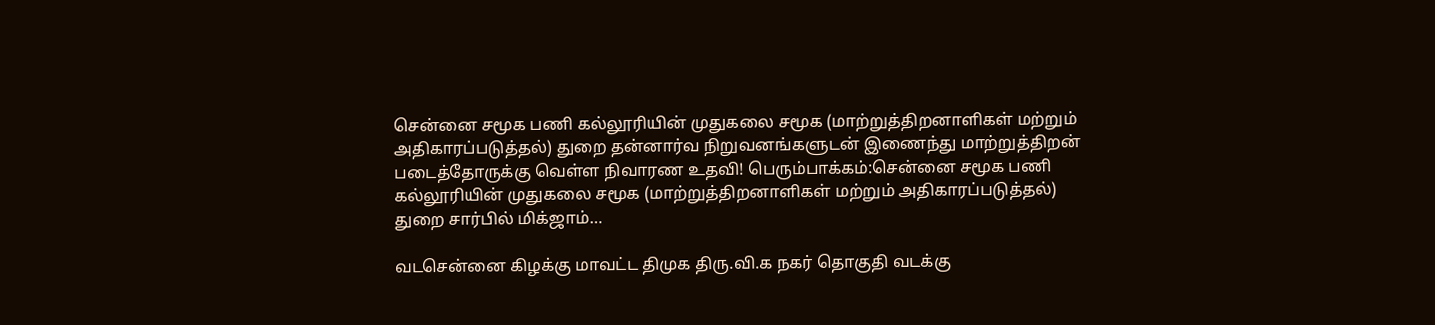சென்னை சமூக பணி கல்லூரியின் முதுகலை சமூக (மாற்றுத்திறனாளிகள் மற்றும் அதிகாரப்படுத்தல்) துறை தன்னார்வ நிறுவனங்களுடன் இணைந்து மாற்றுத்திறன் படைத்தோருக்கு வெள்ள நிவாரண உதவி! பெரும்பாக்கம்:சென்னை சமூக பணி கல்லூரியின் முதுகலை சமூக (மாற்றுத்திறனாளிகள் மற்றும் அதிகாரப்படுத்தல்) துறை சார்பில் மிக்ஜாம்…

வடசென்னை கிழக்கு மாவட்ட திமுக திரு.வி.க நகர் தொகுதி வடக்கு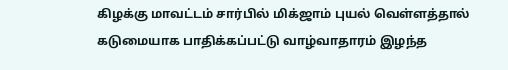கிழக்கு மாவட்டம் சார்பில் மிக்ஜாம் புயல் வெள்ளத்தால் கடுமையாக பாதிக்கப்பட்டு வாழ்வாதாரம் இழந்த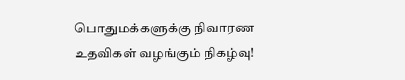பொதுமக்களுக்கு நிவாரண உதவிகள் வழங்கும் நிகழ்வு!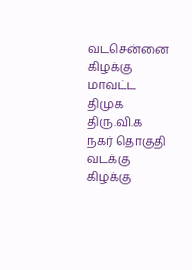வடசென்னை கிழக்கு மாவட்ட திமுக திரு.வி.க நகர் தொகுதி வடக்கு கிழக்கு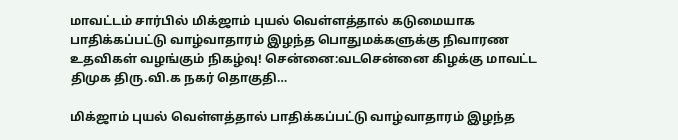மாவட்டம் சார்பில் மிக்ஜாம் புயல் வெள்ளத்தால் கடுமையாக பாதிக்கப்பட்டு வாழ்வாதாரம் இழந்த பொதுமக்களுக்கு நிவாரண உதவிகள் வழங்கும் நிகழ்வு! சென்னை:வடசென்னை கிழக்கு மாவட்ட திமுக திரு.வி.க நகர் தொகுதி…

மிக்ஜாம் புயல் வெள்ளத்தால் பாதிக்கப்பட்டு வாழ்வாதாரம் இழந்த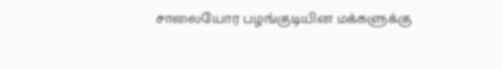சாலையோர பழங்குடியின மக்களுக்கு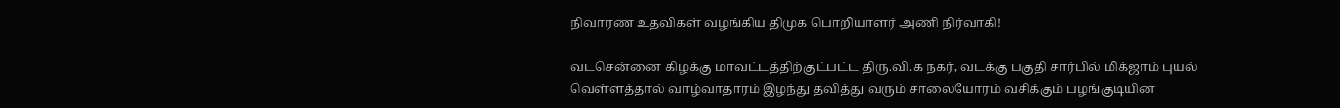நிவாரண உதவிகள் வழங்கிய திமுக பொறியாளர் அணி நிர்வாகி!

வடசென்னை கிழக்கு மாவட்டத்திற்குட்பட்ட திரு.வி.க நகர், வடக்கு பகுதி சார்பில் மிக்ஜாம் புயல் வெள்ளத்தால் வாழ்வாதாரம் இழந்து தவித்து வரும் சாலையோரம் வசிக்கும் பழங்குடியின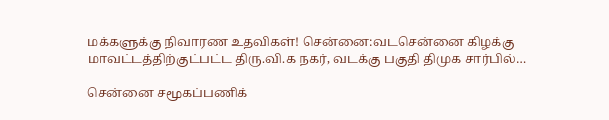மக்களுக்கு நிவாரண உதவிகள்! சென்னை:வடசென்னை கிழக்கு மாவட்டத்திற்குட்பட்ட திரு.வி.க நகர், வடக்கு பகுதி திமுக சார்பில்…

சென்னை சமூகப்பணிக்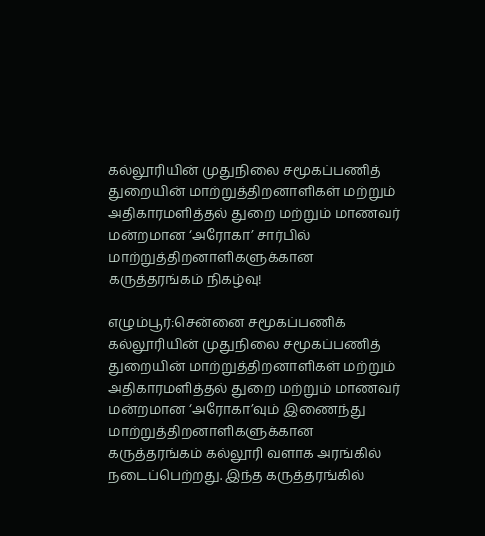கல்லூரியின் முதுநிலை சமூகப்பணித் துறையின் மாற்றுத்திறனாளிகள் மற்றும் அதிகாரமளித்தல் துறை மற்றும் மாணவர் மன்றமான ‘அரோகா’ சார்பில் மாற்றுத்திறனாளிகளுக்கான கருத்தரங்கம் நிகழ்வு!

எழும்பூர்:சென்னை சமூகப்பணிக் கல்லூரியின் முதுநிலை சமூகப்பணித் துறையின் மாற்றுத்திறனாளிகள் மற்றும் அதிகாரமளித்தல் துறை மற்றும் மாணவர் மன்றமான ‘அரோகா’வும் இணைந்து மாற்றுத்திறனாளிகளுக்கான கருத்தரங்கம் கல்லூரி வளாக அரங்கில் நடைப்பெற்றது. இந்த கருத்தரங்கில்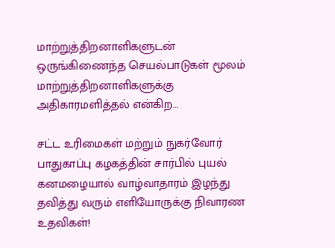மாற்றுத்திறனாளிகளுடன் ஒருங்கிணைந்த செயல்பாடுகள் மூலம் மாற்றுத்திறனாளிகளுக்கு அதிகாரமளித்தல் என்கிற…

சட்ட உரிமைகள் மற்றும் நுகர்வோர் பாதுகாப்பு கழகத்தின் சார்பில் புயல் கனமழையால் வாழ்வாதாரம் இழந்து தவித்து வரும் எளியோருக்கு நிவாரண உதவிகள்!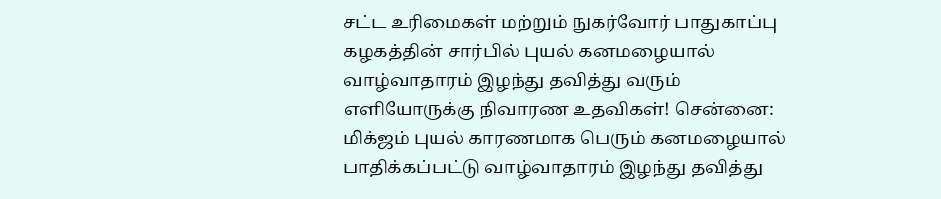சட்ட உரிமைகள் மற்றும் நுகர்வோர் பாதுகாப்பு கழகத்தின் சார்பில் புயல் கனமழையால் வாழ்வாதாரம் இழந்து தவித்து வரும் எளியோருக்கு நிவாரண உதவிகள்! சென்னை: மிக்ஜம் புயல் காரணமாக பெரும் கனமழையால் பாதிக்கப்பட்டு வாழ்வாதாரம் இழந்து தவித்து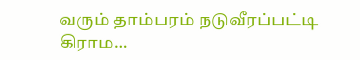வரும் தாம்பரம் நடுவீரப்பட்டி கிராம…